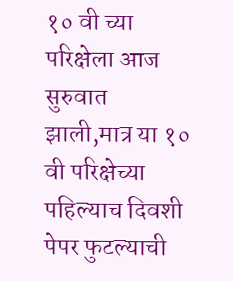१० वी च्या परिक्षेला आज सुरुवात झाली,मात्र या १० वी परिक्षेच्या पहिल्याच दिवशी पेपर फुटल्याची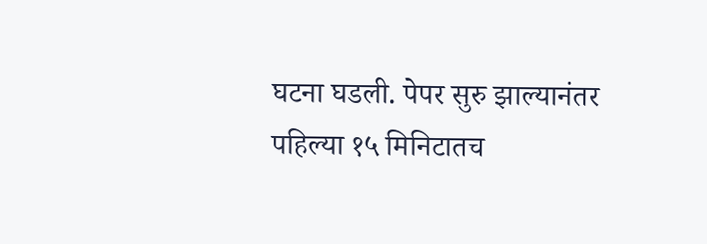घटना घडली. पेपर सुरु झाल्यानंतर पहिल्या १५ मिनिटातच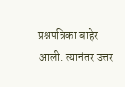प्रश्नपत्रिका बाहेर आली. त्यानंतर उत्तर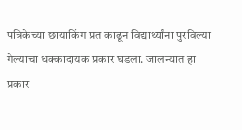पत्रिकेच्या छायाकिंग प्रत काढून विद्यार्थ्यांना पुरविल्या गेल्याचा धक्कादायक प्रकार घडला. जालन्यात हा प्रकार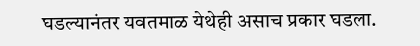घडल्यानंतर यवतमाळ येथेही असाच प्रकार घडला.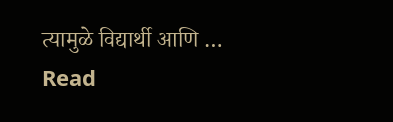त्यामुळे विद्यार्थी आणि …
Read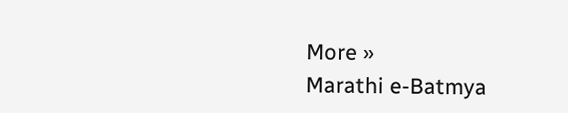More »
Marathi e-Batmya